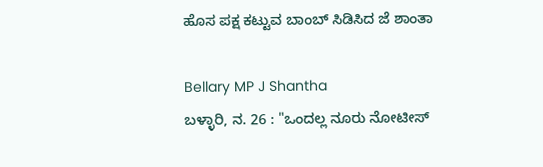ಹೊಸ ಪಕ್ಷ ಕಟ್ಟುವ ಬಾಂಬ್ ಸಿಡಿಸಿದ ಜೆ ಶಾಂತಾ

Bellary MP J Shantha
ಬಳ್ಳಾರಿ, ನ. 26 : "ಒಂದಲ್ಲ ನೂರು ನೋಟೀಸ್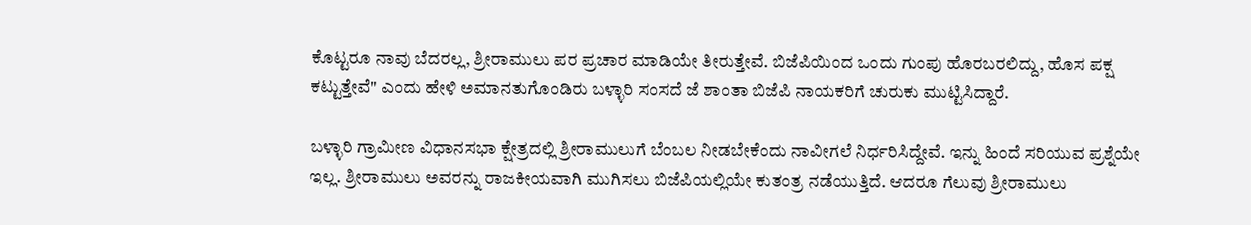ಕೊಟ್ಟರೂ ನಾವು ಬೆದರಲ್ಲ, ಶ್ರೀರಾಮುಲು ಪರ ಪ್ರಚಾರ ಮಾಡಿಯೇ ತೀರುತ್ತೇವೆ. ಬಿಜೆಪಿಯಿಂದ ಒಂದು ಗುಂಪು ಹೊರಬರಲಿದ್ದು, ಹೊಸ ಪಕ್ಷ ಕಟ್ಟುತ್ತೇವೆ" ಎಂದು ಹೇಳಿ ಅಮಾನತುಗೊಂಡಿರು ಬಳ್ಳಾರಿ ಸಂಸದೆ ಜೆ ಶಾಂತಾ ಬಿಜೆಪಿ ನಾಯಕರಿಗೆ ಚುರುಕು ಮುಟ್ಟಿಸಿದ್ದಾರೆ.

ಬಳ್ಳಾರಿ ಗ್ರಾಮೀಣ ವಿಧಾನಸಭಾ ಕ್ಷೇತ್ರದಲ್ಲಿ ಶ್ರೀರಾಮುಲುಗೆ ಬೆಂಬಲ ನೀಡಬೇಕೆಂದು ನಾವೀಗಲೆ ನಿರ್ಧರಿಸಿದ್ದೇವೆ. ಇನ್ನು ಹಿಂದೆ ಸರಿಯುವ ಪ್ರಶ್ನೆಯೇ ಇಲ್ಲ. ಶ್ರೀರಾಮುಲು ಅವರನ್ನು ರಾಜಕೀಯವಾಗಿ ಮುಗಿಸಲು ಬಿಜೆಪಿಯಲ್ಲಿಯೇ ಕುತಂತ್ರ ನಡೆಯುತ್ತಿದೆ. ಆದರೂ ಗೆಲುವು ಶ್ರೀರಾಮುಲು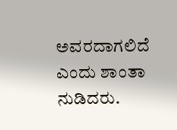ಅವರದಾಗಲಿದೆ ಎಂದು ಶಾಂತಾ ನುಡಿದರು.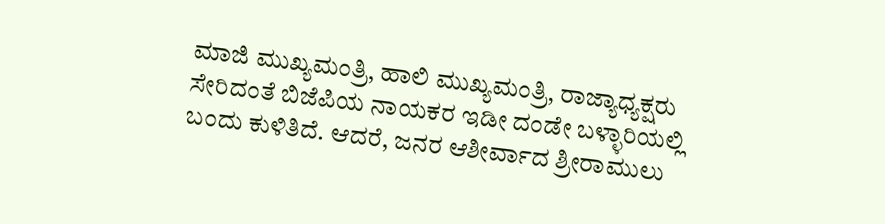ಮಾಜಿ ಮುಖ್ಯಮಂತ್ರಿ, ಹಾಲಿ ಮುಖ್ಯಮಂತ್ರಿ, ರಾಜ್ಯಾಧ್ಯಕ್ಷರು ಸೇರಿದಂತೆ ಬಿಜೆಪಿಯ ನಾಯಕರ ಇಡೀ ದಂಡೇ ಬಳ್ಳಾರಿಯಲ್ಲಿ ಬಂದು ಕುಳಿತಿದೆ. ಆದರೆ, ಜನರ ಆಶೀರ್ವಾದ ಶ್ರೀರಾಮುಲು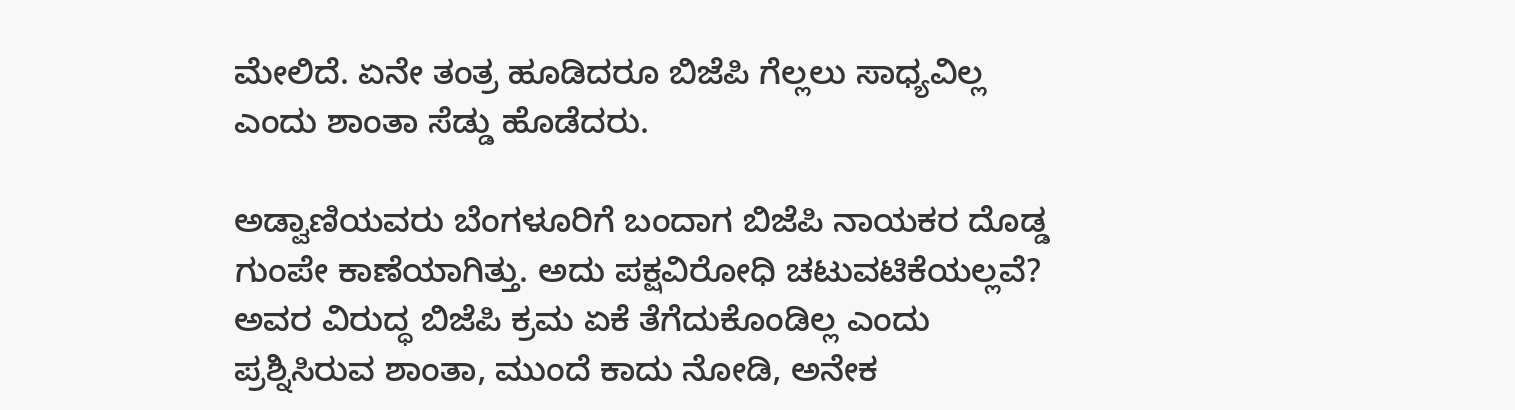ಮೇಲಿದೆ. ಏನೇ ತಂತ್ರ ಹೂಡಿದರೂ ಬಿಜೆಪಿ ಗೆಲ್ಲಲು ಸಾಧ್ಯವಿಲ್ಲ ಎಂದು ಶಾಂತಾ ಸೆಡ್ಡು ಹೊಡೆದರು.

ಅಡ್ವಾಣಿಯವರು ಬೆಂಗಳೂರಿಗೆ ಬಂದಾಗ ಬಿಜೆಪಿ ನಾಯಕರ ದೊಡ್ಡ ಗುಂಪೇ ಕಾಣೆಯಾಗಿತ್ತು. ಅದು ಪಕ್ಷವಿರೋಧಿ ಚಟುವಟಿಕೆಯಲ್ಲವೆ? ಅವರ ವಿರುದ್ಧ ಬಿಜೆಪಿ ಕ್ರಮ ಏಕೆ ತೆಗೆದುಕೊಂಡಿಲ್ಲ ಎಂದು ಪ್ರಶ್ನಿಸಿರುವ ಶಾಂತಾ, ಮುಂದೆ ಕಾದು ನೋಡಿ, ಅನೇಕ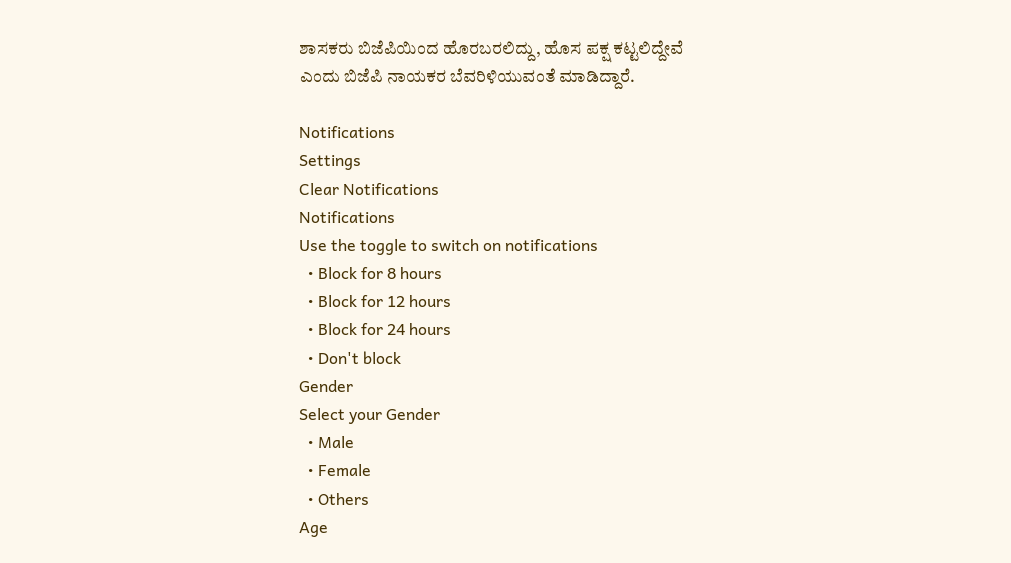ಶಾಸಕರು ಬಿಜೆಪಿಯಿಂದ ಹೊರಬರಲಿದ್ದು, ಹೊಸ ಪಕ್ಷ ಕಟ್ಟಲಿದ್ದೇವೆ ಎಂದು ಬಿಜೆಪಿ ನಾಯಕರ ಬೆವರಿಳಿಯುವಂತೆ ಮಾಡಿದ್ದಾರೆ.

Notifications
Settings
Clear Notifications
Notifications
Use the toggle to switch on notifications
  • Block for 8 hours
  • Block for 12 hours
  • Block for 24 hours
  • Don't block
Gender
Select your Gender
  • Male
  • Female
  • Others
Age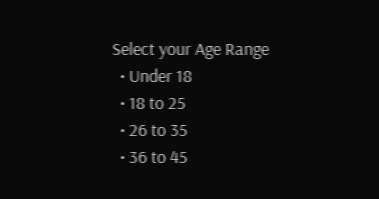Select your Age Range
  • Under 18
  • 18 to 25
  • 26 to 35
  • 36 to 45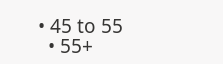• 45 to 55
  • 55+